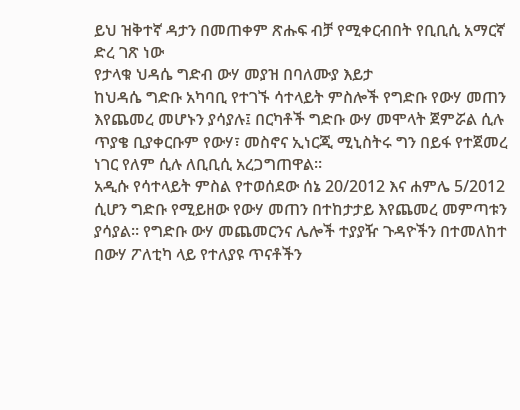ይህ ዝቅተኛ ዳታን በመጠቀም ጽሑፍ ብቻ የሚቀርብበት የቢቢሲ አማርኛ ድረ ገጽ ነው
የታላቁ ህዳሴ ግድብ ውሃ መያዝ በባለሙያ እይታ
ከህዳሴ ግድቡ አካባቢ የተገኙ ሳተላይት ምስሎች የግድቡ የውሃ መጠን እየጨመረ መሆኑን ያሳያሉ፤ በርካቶች ግድቡ ውሃ መሞላት ጀምሯል ሲሉ ጥያቄ ቢያቀርቡም የውሃ፣ መስኖና ኢነርጂ ሚኒስትሩ ግን በይፋ የተጀመረ ነገር የለም ሲሉ ለቢቢሲ አረጋግጠዋል።
አዲሱ የሳተላይት ምስል የተወሰደው ሰኔ 20/2012 እና ሐምሌ 5/2012 ሲሆን ግድቡ የሚይዘው የውሃ መጠን በተከታታይ እየጨመረ መምጣቱን ያሳያል። የግድቡ ውሃ መጨመርንና ሌሎች ተያያዥ ጉዳዮችን በተመለከተ በውሃ ፖለቲካ ላይ የተለያዩ ጥናቶችን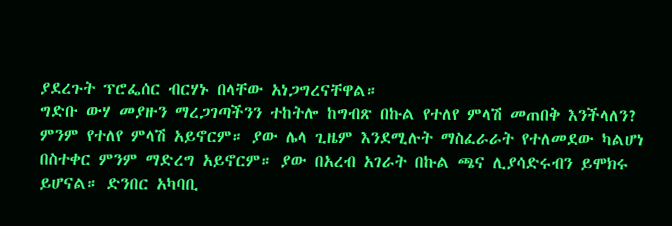ያደረጉት ፕሮፌሰር ብርሃኑ በላቸው አነጋግረናቸዋል።
ግድቡ ውሃ መያዙን ማረጋገጣችንን ተከትሎ ከግብጽ በኩል የተለየ ምላሽ መጠበቅ እንችላለን?
ምንም የተለየ ምላሽ አይኖርም። ያው ሌላ ጊዜም እንደሚሉት ማስፈራራት የተለመደው ካልሆነ በስተቀር ምንም ማድረግ አይኖርም። ያው በአረብ አገራት በኩል ጫና ሊያሳድሩብን ይሞክሩ ይሆናል። ድንበር አካባቢ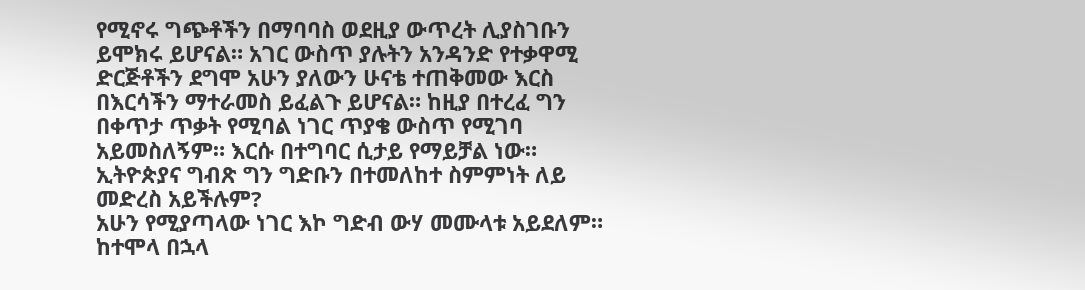የሚኖሩ ግጭቶችን በማባባስ ወደዚያ ውጥረት ሊያስገቡን ይሞክሩ ይሆናል። አገር ውስጥ ያሉትን አንዳንድ የተቃዋሚ ድርጅቶችን ደግሞ አሁን ያለውን ሁናቴ ተጠቅመው እርስ በእርሳችን ማተራመስ ይፈልጉ ይሆናል። ከዚያ በተረፈ ግን በቀጥታ ጥቃት የሚባል ነገር ጥያቄ ውስጥ የሚገባ አይመስለኝም። እርሱ በተግባር ሲታይ የማይቻል ነው።
ኢትዮጵያና ግብጽ ግን ግድቡን በተመለከተ ስምምነት ለይ መድረስ አይችሉም?
አሁን የሚያጣላው ነገር እኮ ግድብ ውሃ መሙላቱ አይደለም። ከተሞላ በኋላ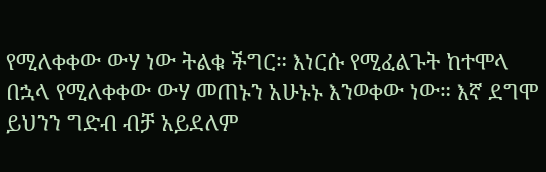የሚለቀቀው ውሃ ነው ትልቁ ችግር። እነርሱ የሚፈልጉት ከተሞላ በኋላ የሚለቀቀው ውሃ መጠኑን አሁኑኑ እንወቀው ነው። እኛ ደግሞ ይህንን ግድብ ብቻ አይደለም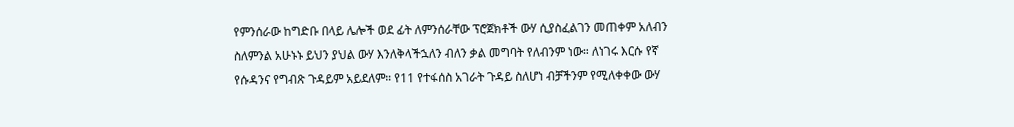የምንሰራው ከግድቡ በላይ ሌሎች ወደ ፊት ለምንሰራቸው ፕሮጀክቶች ውሃ ሲያስፈልገን መጠቀም አለብን ስለምንል አሁኑኑ ይህን ያህል ውሃ እንለቅላችኋለን ብለን ቃል መግባት የለብንም ነው። ለነገሩ እርሱ የኛ የሱዳንና የግብጽ ጉዳይም አይደለም። የ11 የተፋሰስ አገራት ጉዳይ ስለሆነ ብቻችንም የሚለቀቀው ውሃ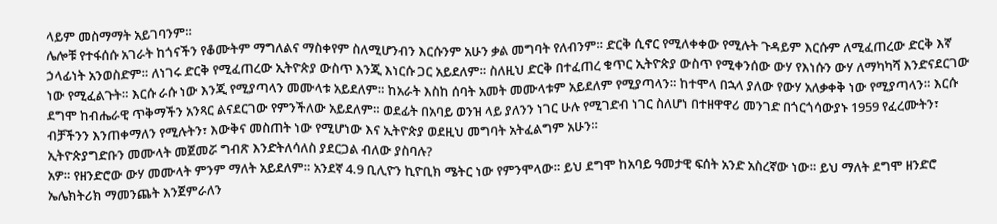ላይም መስማማት አይገባንም።
ሌሎቹ የተፋሰሱ አገራት ከጎናችን የቆሙትም ማግለልና ማስቀየም ስለሚሆንብን እርሱንም አሁን ቃል መግባት የለብንም። ድርቅ ሲኖር የሚለቀቀው የሚሉት ጉዳይም እርሱም ለሚፈጠረው ድርቅ እኛ ኃላፊነት አንወስድም። ለነገሩ ድርቅ የሚፈጠረው ኢትዮጵያ ውስጥ እንጂ እነርሱ ጋር አይደለም። ስለዚህ ድርቅ በተፈጠረ ቁጥር ኢትዮጵያ ውስጥ የሚቀንሰው ውሃ የእነሱን ውሃ ለማካካሻ እንድናደርገው ነው የሚፈልጉት። እርሱ ራሱ ነው እንጂ የሚያጣላን መሙላቱ አይደለም። ከአራት እስከ ሰባት አመት መሙላቱም አይደለም የሚያጣላን። ከተሞላ በኋላ ያለው የውሃ አለቃቀቅ ነው የሚያጣላን። እርሱ ደግሞ ከብሔራዊ ጥቅማችን አንጻር ልናደርገው የምንችለው አይደለም። ወደፊት በአባይ ወንዝ ላይ ያለንን ነገር ሁሉ የሚገድብ ነገር ስለሆነ በተዘዋዋሪ መንገድ በጎርጎሳውያኑ 1959 የፈረሙትን፣ ብቻችንን እንጠቀማለን የሚሉትን፣ እውቅና መስጠት ነው የሚሆነው እና ኢትዮጵያ ወደዚህ መግባት አትፈልግም አሁን።
ኢትዮጵያግድቡን መሙላት መጀመሯ ግብጽ እንድትለሳለስ ያደርጋል ብለው ያስባሉ?
አዎ። የዘንድሮው ውሃ መሙላት ምንም ማለት አይደለም። አንደኛ 4.9 ቢሊዮን ኪዮቢክ ሜትር ነው የምንሞላው። ይህ ደግሞ ከአባይ ዓመታዊ ፍሰት አንድ አስረኛው ነው። ይህ ማለት ደግሞ ዘንድሮ ኤሌክትሪክ ማመንጨት እንጀምራለን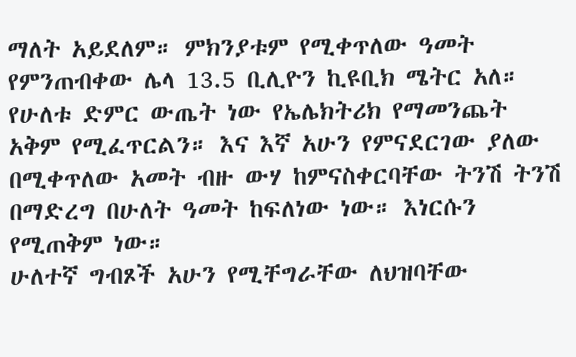ማለት አይደለም። ምክንያቱም የሚቀጥለው ዓመት የምንጠብቀው ሌላ 13.5 ቢሊዮን ኪዩቢክ ሜትር አለ። የሁለቱ ድምር ውጤት ነው የኤሌክትሪክ የማመንጨት አቅም የሚፈጥርልን። እና እኛ አሁን የምናደርገው ያለው በሚቀጥለው አመት ብዙ ውሃ ከምናስቀርባቸው ትንሽ ትንሽ በማድረግ በሁለት ዓመት ከፍለነው ነው። እነርሱን የሚጠቅም ነው።
ሁለተኛ ግብጾች አሁን የሚቸግራቸው ለህዝባቸው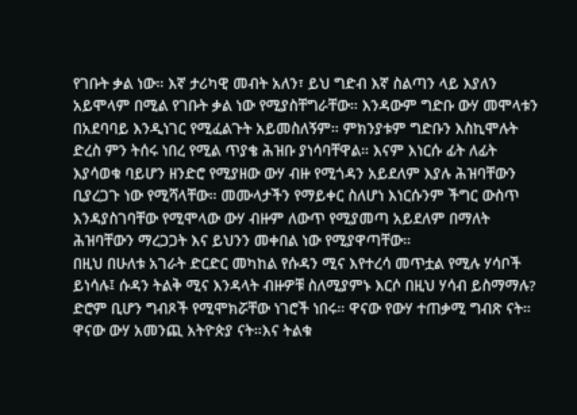የገቡት ቃል ነው። እኛ ታሪካዊ መብት አለን፣ ይህ ግድብ እኛ ስልጣን ላይ እያለን አይሞላም በሚል የገቡት ቃል ነው የሚያስቸግራቸው። እንዳውም ግድቡ ውሃ መሞላቱን በአደባባይ እንዲነገር የሚፈልጉት አይመስለኝም። ምክንያቱም ግድቡን እስኪሞሉት ድረስ ምን ትሰሩ ነበረ የሚል ጥያቄ ሕዝቡ ያነሳባቸዋል። እናም እነርሱ ፊት ለፊት እያሳወቁ ባይሆን ዘንድሮ የሚያዘው ውሃ ብዙ የሚጎዳን አይደለም እያሉ ሕዝባቸውን ቢያረጋጉ ነው የሚሻላቸው። መሙላታችን የማይቀር ስለሆነ እነርሱንም ችግር ውስጥ እንዳያስገባቸው የሚሞላው ውሃ ብዙም ለውጥ የሚያመጣ አይደለም በማለት ሕዝባቸውን ማረጋጋት እና ይህንን መቀበል ነው የሚያዋጣቸው።
በዚህ በሁለቱ አገራት ድርድር መካከል የሱዳን ሚና እየተረሳ መጥቷል የሚሉ ሃሳቦች ይነሳሉ፤ ሱዳን ትልቅ ሚና እንዳላት ብዙዎቹ ስለሚያምኑ እርሶ በዚህ ሃሳብ ይስማማሉ?
ድሮም ቢሆን ግብጾች የሚሞክሯቸው ነገሮች ነበሩ። ዋናው የውሃ ተጠቃሚ ግብጽ ናት። ዋናው ውሃ አመንጪ አትዮጵያ ናት።እና ትልቁ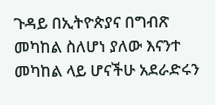ጉዳይ በኢትዮጵያና በግብጽ መካከል ስለሆነ ያለው እናንተ መካከል ላይ ሆናችሁ አደራድሩን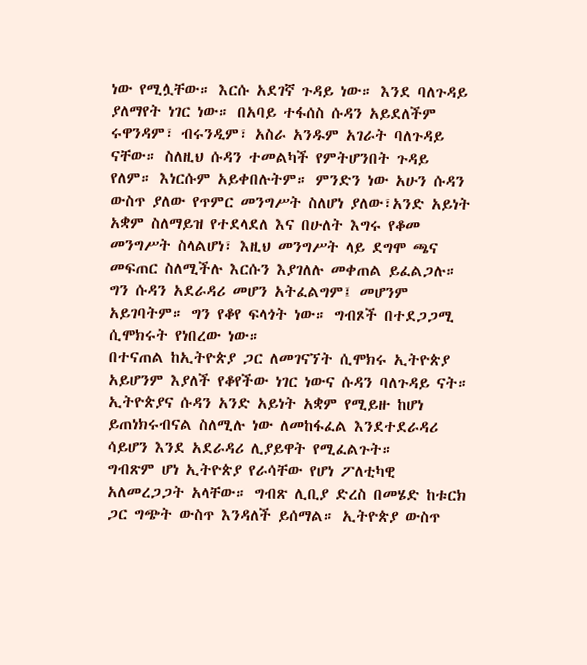ነው የሚሏቸው። እርሱ አደገኛ ጉዳይ ነው። እንደ ባለጉዳይ ያለማየት ነገር ነው። በአባይ ተፋሰስ ሱዳን አይደለችም ሩዋንዳም፣ ብሩንዲም፣ አስራ አንዱም አገራት ባለጉዳይ ናቸው። ስለዚህ ሱዳን ተመልካች የምትሆንበት ጉዳይ የለም። እነርሱም አይቀበሉትም። ምንድን ነው አሁን ሱዳን ውስጥ ያለው የጥምር መንግሥት ስለሆነ ያለው፣አንድ አይነት አቋም ስለማይዝ የተደላደለ እና በሁለት እግሩ የቆመ መንግሥት ስላልሆነ፣ እዚህ መንግሥት ላይ ደግሞ ጫና መፍጠር ስለሚችሉ እርሱን እያገለሉ መቀጠል ይፈልጋሉ። ግን ሱዳን አደራዳሪ መሆን አትፈልግም፤ መሆንም አይገባትም። ግን የቆየ ፍላጎት ነው። ግብጾች በተደጋጋሚ ሲሞክሩት የነበረው ነው።
በተናጠል ከኢትዮጵያ ጋር ለመገናኘት ሲሞክሩ ኢትዮጵያ አይሆንም እያለች የቆየችው ነገር ነውና ሱዳን ባለጉዳይ ናት። ኢትዮጵያና ሱዳን አንድ አይነት አቋም የሚይዙ ከሆነ ይጠነክሩብናል ስለሚሉ ነው ለመከፋፈል እንደተደራዳሪ ሳይሆን እንደ አደራዳሪ ሊያይዋት የሚፈልጉት።
ግብጽም ሆነ ኢትዮጵያ የራሳቸው የሆነ ፖለቲካዊ አለመረጋጋት አላቸው። ግብጽ ሊቢያ ድረስ በመሄድ ከቱርክ ጋር ግጭት ውስጥ እንዳለች ይሰማል። ኢትዮጵያ ውስጥ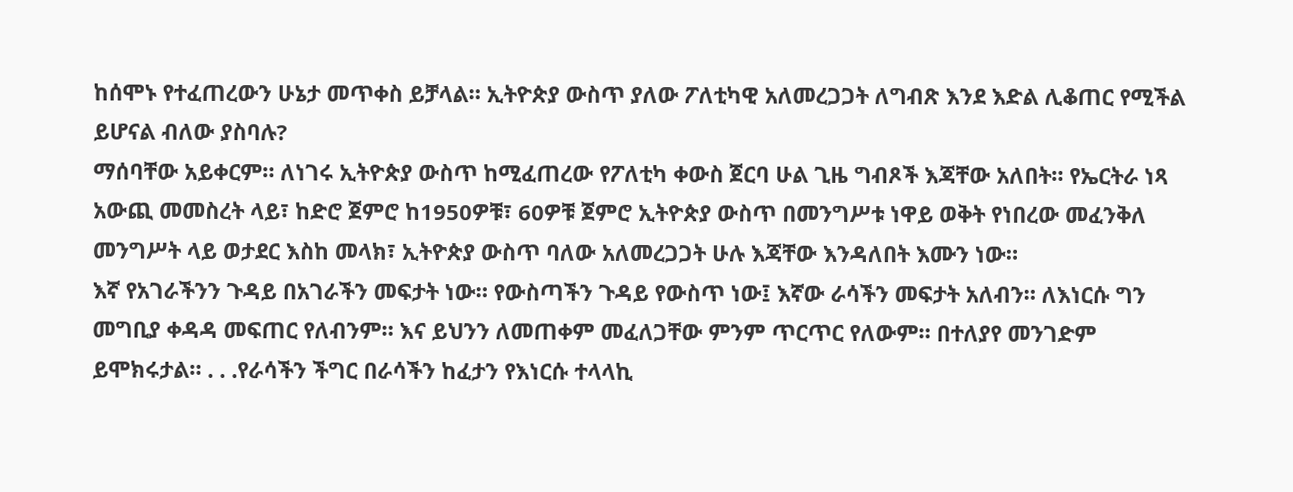ከሰሞኑ የተፈጠረውን ሁኔታ መጥቀስ ይቻላል። ኢትዮጵያ ውስጥ ያለው ፖለቲካዊ አለመረጋጋት ለግብጽ እንደ እድል ሊቆጠር የሚችል ይሆናል ብለው ያስባሉ?
ማሰባቸው አይቀርም። ለነገሩ ኢትዮጵያ ውስጥ ከሚፈጠረው የፖለቲካ ቀውስ ጀርባ ሁል ጊዜ ግብጾች እጃቸው አለበት። የኤርትራ ነጻ አውጪ መመስረት ላይ፣ ከድሮ ጀምሮ ከ1950ዎቹ፣ 60ዎቹ ጀምሮ ኢትዮጵያ ውስጥ በመንግሥቱ ነዋይ ወቅት የነበረው መፈንቅለ መንግሥት ላይ ወታደር እስከ መላክ፣ ኢትዮጵያ ውስጥ ባለው አለመረጋጋት ሁሉ እጃቸው እንዳለበት እሙን ነው።
እኛ የአገራችንን ጉዳይ በአገራችን መፍታት ነው። የውስጣችን ጉዳይ የውስጥ ነው፤ እኛው ራሳችን መፍታት አለብን። ለእነርሱ ግን መግቢያ ቀዳዳ መፍጠር የለብንም። እና ይህንን ለመጠቀም መፈለጋቸው ምንም ጥርጥር የለውም። በተለያየ መንገድም ይሞክሩታል። . . .የራሳችን ችግር በራሳችን ከፈታን የእነርሱ ተላላኪ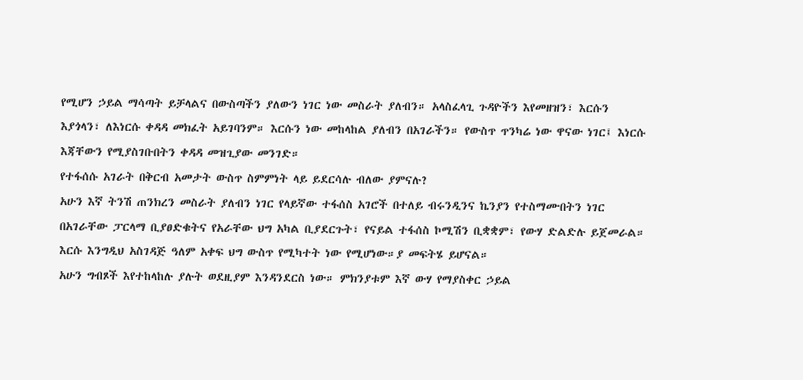የሚሆን ኃይል ማሳጣት ይቻላልና በውስጣችን ያለውን ነገር ነው መስራት ያለብን። አላስፈላጊ ጉዳዮችን እየመዘዝን፣ እርሱን እያጎላን፣ ለእነርሱ ቀዳዳ መክፈት አይገባንም። እርሱን ነው መከላከል ያለብን በአገራችን። የውስጥ ጥንካሬ ነው ዋናው ነገር፤ እነርሱ እጃቸውን የሚያስገቡበትን ቀዳዳ መዝጊያው መንገድ።
የተፋሰሱ አገራት በቅርብ አመታት ውስጥ ስምምነት ላይ ይደርሳሉ ብለው ያምናሉ?
አሁን እኛ ትንሽ ጠንክረን መስራት ያለብን ነገር የላይኛው ተፋሰስ አገሮች በተለይ ብሩንዲንና ኬንያን የተስማሙበትን ነገር በአገራቸው ፓርላማ ቢያፀድቁትና የአራቸው ህግ አካል ቢያደርጉት፣ የናይል ተፋሰስ ኮሚሽን ቢቋቋም፣ የውሃ ድልድሉ ይጀመራል። እርሱ እንግዲህ አስገዳጅ ዓለም አቀፍ ህግ ውስጥ የሚካተት ነው የሚሆነው።ያ መፍትሄ ይሆናል።
አሁን ግብጾች እየተከላከሉ ያሉት ወደዚያም እንዳንደርስ ነው። ምክንያቱም እኛ ውሃ የማያስቀር ኃይል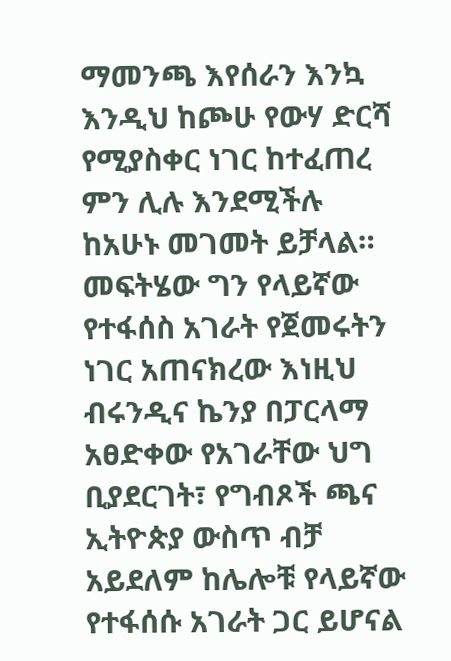ማመንጫ እየሰራን እንኳ እንዲህ ከጮሁ የውሃ ድርሻ የሚያስቀር ነገር ከተፈጠረ ምን ሊሉ እንደሚችሉ ከአሁኑ መገመት ይቻላል። መፍትሄው ግን የላይኛው የተፋሰስ አገራት የጀመሩትን ነገር አጠናክረው እነዚህ ብሩንዲና ኬንያ በፓርላማ አፀድቀው የአገራቸው ህግ ቢያደርገት፣ የግብጾች ጫና ኢትዮጵያ ውስጥ ብቻ አይደለም ከሌሎቹ የላይኛው የተፋሰሱ አገራት ጋር ይሆናል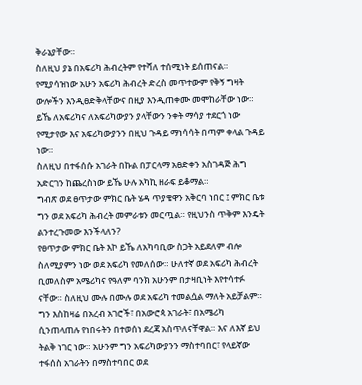ቅራኔያቸው።
ስለዚህ ያኔ በአፍሪካ ሕብረትም የተሻለ ተሰሚነት ይሰጠናል። የሚያሳዝነው አሁን አፍሪካ ሕብረት ድረስ መጥተውም የቅኝ ግዛት ውሎችን እንዲፀድቅላቸውና በዚያ እንዲጠቀሙ መሞከራቸው ነው። ይኼ ለአፍሪካና ለአፍሪካውያን ያላቸውን ንቀት ማሳያ ተደርጎ ነው የሚታየው እና አፍሪካውያንን በዚህ ጉዳይ ማነሳሳት በጣም ቀላል ጉዳይ ነው።
ስለዚህ በተፋሰሱ አገራት በኩል በፓርላማ አፀድቀን አስገዳጅ ሕግ አድርገን ከጨረስነው ይኼ ሁሉ አካኪ ዘራፍ ይቆማል።
ግብጽ ወደ ፀጥታው ምክር ቤት ሄዳ ጥያቄዋን አቅርባ ነበር ፤ ምክር ቤቱ ግን ወደ አፍሪካ ሕብረት መምራቱን መርጧል። የዚህንስ ጥቅም እንዴት ልንተረጉመው እንችላለን?
የፀጥታው ምክር ቤት እኮ ይኼ ለአካባቢው ስጋት አይደለም ብሎ ስለሚያምን ነው ወደ አፍሪካ የመለሰው። ሁለተኛ ወደ አፍሪካ ሕብረት ቢመለስም አሜሪካና የዓለም ባንክ አሁንም በታዛቢነት እየተሳተፉ ናቸው። ስለዚህ ሙሉ በሙሉ ወደ አፍሪካ ተመልሷል ማለት አይቻልም። ግን እስከዛሬ በአረብ አገሮች፣ በአውሮጳ አገራት፣ በአሜሪካ ሲንጠላጠሉ የነበሩትን በተወሰነ ደረጃ አስጥለናቸዋል። እና ለእኛ ይህ ትልቅ ነገር ነው። አሁንም ግን አፍሪካውያንን ማስተባበር፣ የላይኛው ተፋሰስ አገራትን በማስተባበር ወደ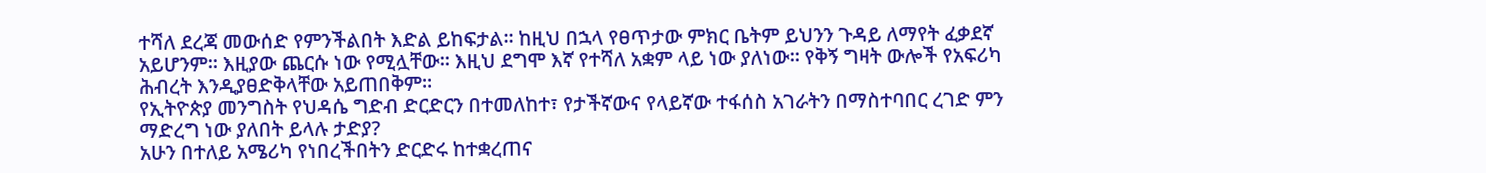ተሻለ ደረጃ መውሰድ የምንችልበት እድል ይከፍታል። ከዚህ በኋላ የፀጥታው ምክር ቤትም ይህንን ጉዳይ ለማየት ፈቃደኛ አይሆንም። እዚያው ጨርሱ ነው የሚሏቸው። እዚህ ደግሞ እኛ የተሻለ አቋም ላይ ነው ያለነው። የቅኝ ግዛት ውሎች የአፍሪካ ሕብረት እንዲያፀድቅላቸው አይጠበቅም።
የኢትዮጵያ መንግስት የህዳሴ ግድብ ድርድርን በተመለከተ፣ የታችኛውና የላይኛው ተፋሰስ አገራትን በማስተባበር ረገድ ምን ማድረግ ነው ያለበት ይላሉ ታድያ?
አሁን በተለይ አሜሪካ የነበረችበትን ድርድሩ ከተቋረጠና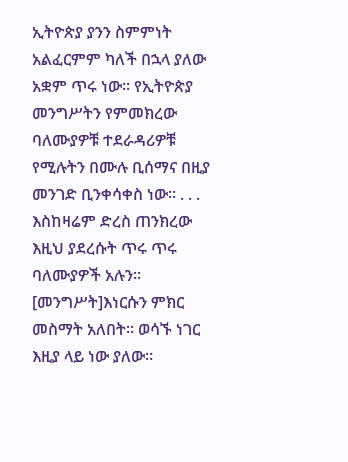ኢትዮጵያ ያንን ስምምነት አልፈርምም ካለች በኋላ ያለው አቋም ጥሩ ነው። የኢትዮጵያ መንግሥትን የምመክረው ባለሙያዎቹ ተደራዳሪዎቹ የሚሉትን በሙሉ ቢሰማና በዚያ መንገድ ቢንቀሳቀስ ነው። . . . እስከዛሬም ድረስ ጠንክረው እዚህ ያደረሱት ጥሩ ጥሩ ባለሙያዎች አሉን። [መንግሥት]እነርሱን ምክር መስማት አለበት። ወሳኙ ነገር እዚያ ላይ ነው ያለው።